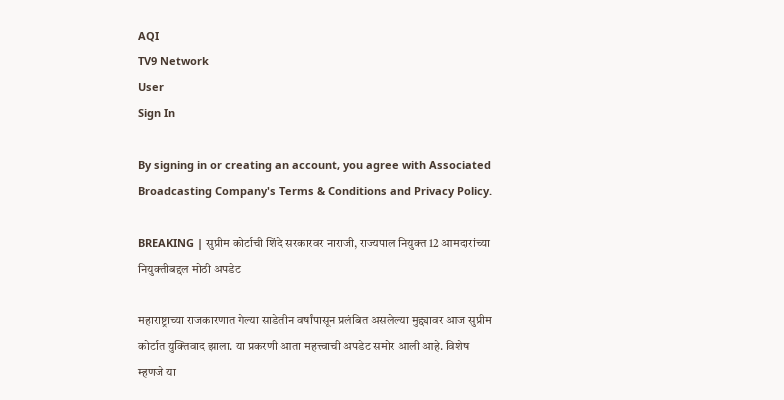AQI
TV9 Network
User
Sign In

By signing in or creating an account, you agree with Associated Broadcasting Company's Terms & Conditions and Privacy Policy.

BREAKING | सुप्रीम कोर्टाची शिंदे सरकारवर नाराजी, राज्यपाल नियुक्त 12 आमदारांच्या नियुक्तीबद्दल मोठी अपडेट

महाराष्ट्राच्या राजकारणात गेल्या साडेतीन वर्षांपासून प्रलंबित असलेल्या मुद्द्यावर आज सुप्रीम कोर्टात युक्तिवाद झाला. या प्रकरणी आता महत्त्वाची अपडेट समोर आली आहे. विशेष म्हणजे या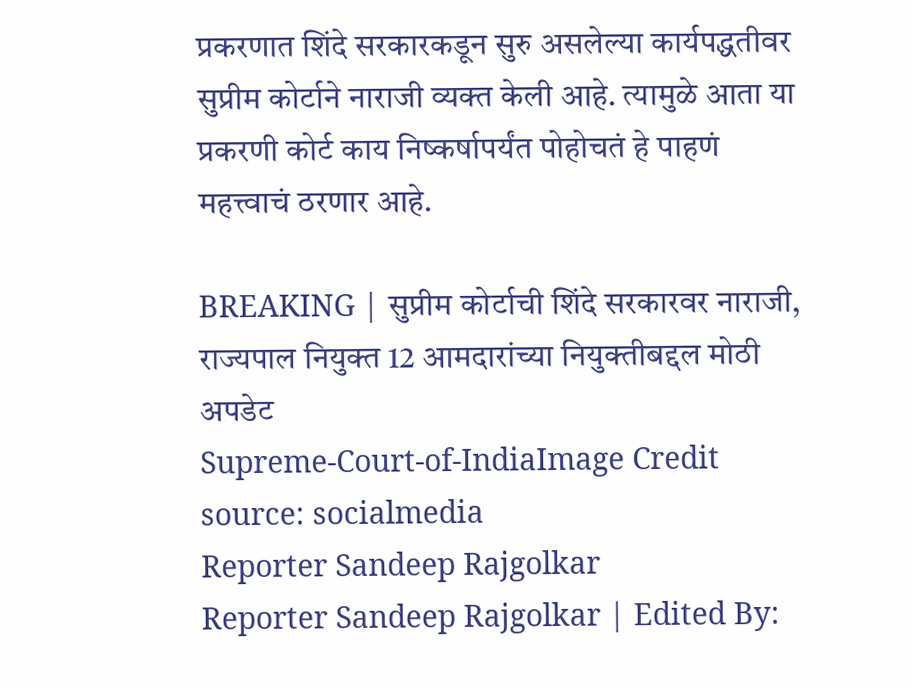प्रकरणात शिंदे सरकारकडून सुरु असलेल्या कार्यपद्धतीवर सुप्रीम कोर्टाने नाराजी व्यक्त केली आहे. त्यामुळे आता या प्रकरणी कोर्ट काय निष्कर्षापर्यंत पोहोचतं हे पाहणं महत्त्वाचं ठरणार आहे.

BREAKING | सुप्रीम कोर्टाची शिंदे सरकारवर नाराजी, राज्यपाल नियुक्त 12 आमदारांच्या नियुक्तीबद्दल मोठी अपडेट
Supreme-Court-of-IndiaImage Credit source: socialmedia
Reporter Sandeep Rajgolkar
Reporter Sandeep Rajgolkar | Edited By: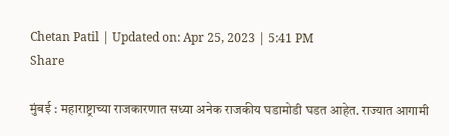Chetan Patil | Updated on: Apr 25, 2023 | 5:41 PM
Share

मुंबई : महाराष्ट्राच्या राजकारणात सध्या अनेक राजकीय घडामोडी घडत आहेत. राज्यात आगामी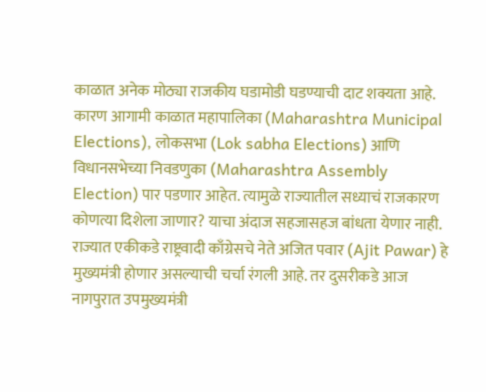काळात अनेक मोठ्या राजकीय घडामोडी घडण्याची दाट शक्यता आहे. कारण आगामी काळात महापालिका (Maharashtra Municipal Elections), लोकसभा (Lok sabha Elections) आणि विधानसभेच्या निवडणुका (Maharashtra Assembly Election) पार पडणार आहेत. त्यामुळे राज्यातील सध्याचं राजकारण कोणत्या दिशेला जाणार? याचा अंदाज सहजासहज बांधता येणार नाही. राज्यात एकीकडे राष्ट्रवादी काँग्रेसचे नेते अजित पवार (Ajit Pawar) हे मुख्यमंत्री होणार असल्याची चर्चा रंगली आहे. तर दुसरीकडे आज नागपुरात उपमुख्यमंत्री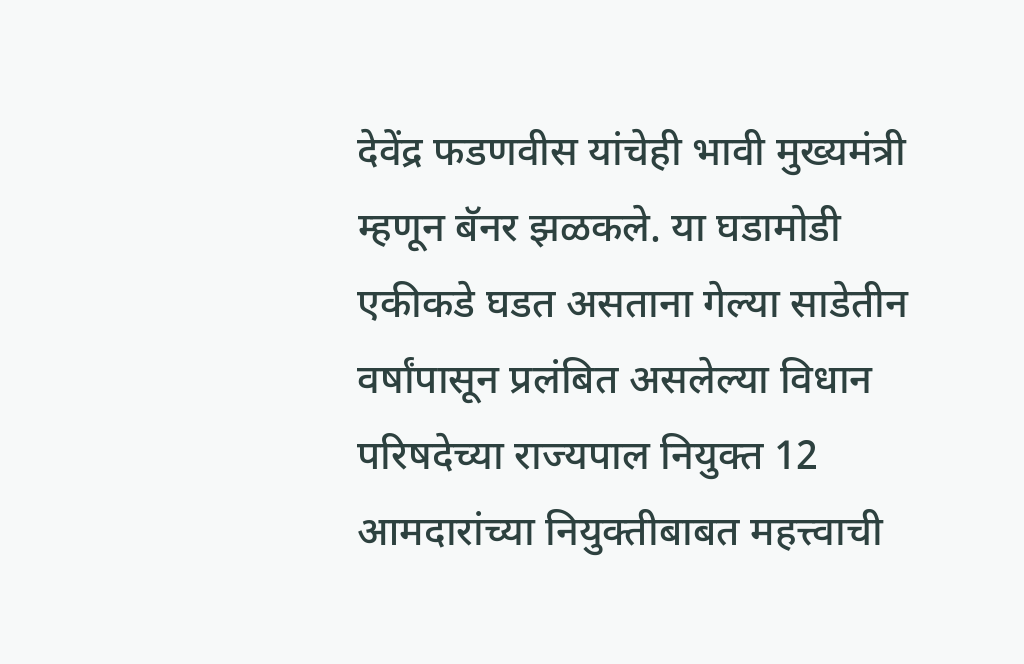देवेंद्र फडणवीस यांचेही भावी मुख्यमंत्री म्हणून बॅनर झळकले. या घडामोडी एकीकडे घडत असताना गेल्या साडेतीन वर्षांपासून प्रलंबित असलेल्या विधान परिषदेच्या राज्यपाल नियुक्त 12 आमदारांच्या नियुक्तीबाबत महत्त्वाची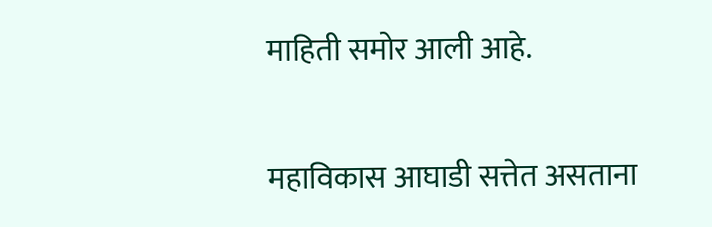माहिती समोर आली आहे.

महाविकास आघाडी सत्तेत असताना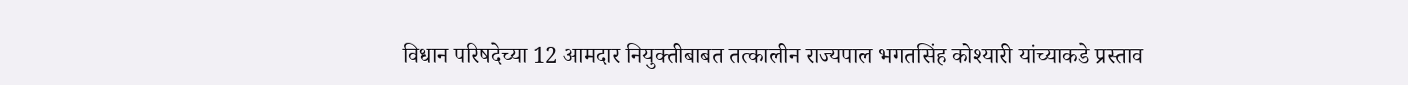विधान परिषदेच्या 12 आमदार नियुक्तीबाबत तत्कालीन राज्यपाल भगतसिंह कोश्यारी यांच्याकडे प्रस्ताव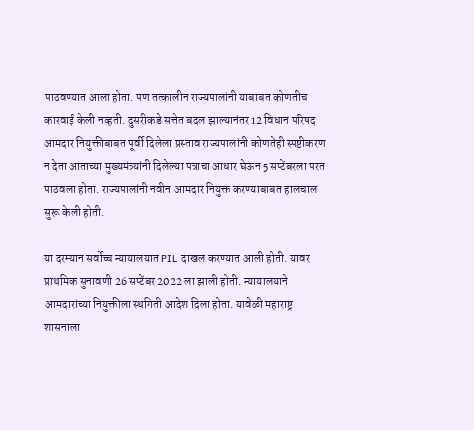पाठवण्यात आला होता. पण तत्कालीन राज्यपालांनी याबाबत कोणतीच कारवाई केली नव्हती. दुसरीकडे सत्तेत बदल झाल्यानंतर 12 विधान परिषद आमदार नियुक्तीबाबत पूर्वी दिलेला प्रस्ताव राज्यपालांनी कोणतेही स्पष्टीकरण न देता आताच्या मुख्यमंत्र्यांनी दिलेल्या पत्राचा आधार घेऊन 5 सप्टेंबरला परत पाठवला होता. राज्यपालांनी नवीन आमदार नियुक्त करण्याबाबत हालचाल सुरू केली होती.

या दरम्यान सर्वोच्च न्यायालयात PIL दाखल करण्यात आली होती. यावर प्राथमिक सुनावणी 26 सप्टेंबर 2022 ला झाली होती. न्यायालयाने आमदारांच्या नियुक्तीला स्थगिती आदेश दिला होता. यावेळी महाराष्ट्र शासनाला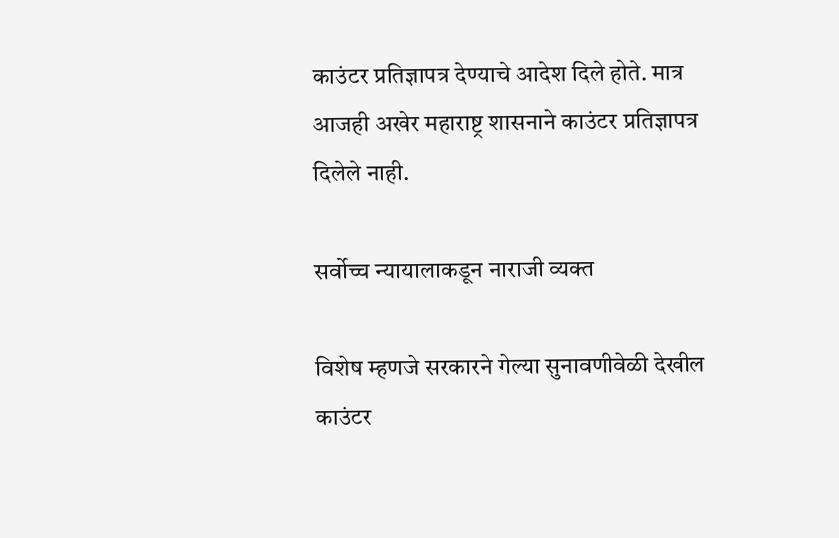काउंटर प्रतिज्ञापत्र देण्याचे आदेश दिले होते. मात्र आजही अखेर महाराष्ट्र शासनाने काउंटर प्रतिज्ञापत्र दिलेले नाही.

सर्वोच्च न्यायालाकडून नाराजी व्यक्त

विशेष म्हणजे सरकारने गेल्या सुनावणीवेळी देखील काउंटर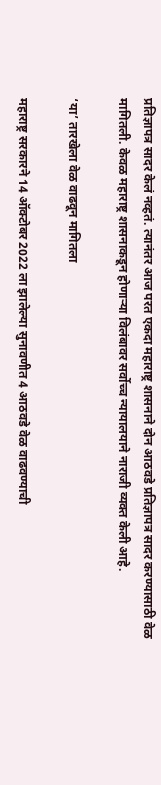प्रतिज्ञापत्र सादर केलं नव्हतं. त्यानंतर आज परत एकदा महाराष्ट्र शासनाने दोन आठवडे प्रतिज्ञापत्र सादर करण्यासाठी वेळ मागितली. केवळ महाराष्ट्र शासनाकडून होणाऱ्या विलंबावर सर्वोच्च न्यायालयाने नाराजी व्यक्त केली आहे.

‘या’ तारखेला वेळ वाढवून मागितला

महाराष्ट्र सरकारने 14 ऑक्टोबर 2022 ला झालेल्या सुनावणीत 4 आठवडे वेळ वाढवण्याची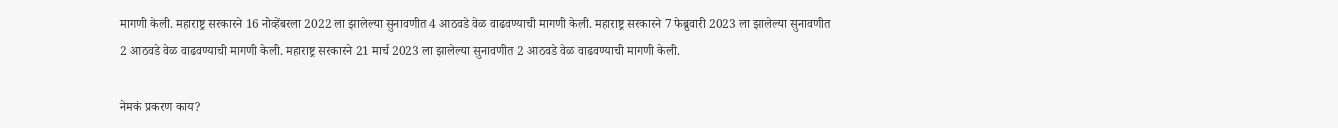मागणी केली. महाराष्ट्र सरकारने 16 नोव्हेंबरला 2022 ला झालेल्या सुनावणीत 4 आठवडे वेळ वाढवण्याची मागणी केली. महाराष्ट्र सरकारने 7 फेब्रुवारी 2023 ला झालेल्या सुनावणीत 2 आठवडे वेळ वाढवण्याची मागणी केली. महाराष्ट्र सरकारने 21 मार्च 2023 ला झालेल्या सुनावणीत 2 आठवडे वेळ वाढवण्याची मागणी केली.

नेमकं प्रकरण काय?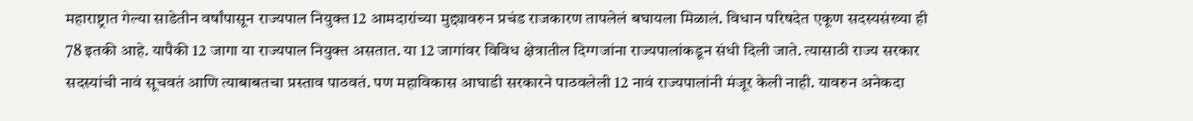महाराष्ट्रात गेल्या साडेतीन वर्षांपासून राज्यपाल नियुक्त 12 आमदारांच्या मुद्द्यावरुन प्रचंड राजकारण तापलेलं बघायला मिळालं. विधान परिषदेत एकूण सदस्यसंख्या ही 78 इतकी आहे. यापैकी 12 जागा या राज्यपाल नियुक्त असतात. या 12 जागांवर विविध क्षेत्रातील दिग्गजांना राज्यपालांकडून संधी दिली जाते. त्यासाठी राज्य सरकार सदस्यांची नावं सूचवतं आणि त्याबाबतचा प्रस्ताव पाठवतं. पण महाविकास आघाडी सरकारने पाठवलेली 12 नावं राज्यपालांनी मंजूर केली नाही. यावरुन अनेकदा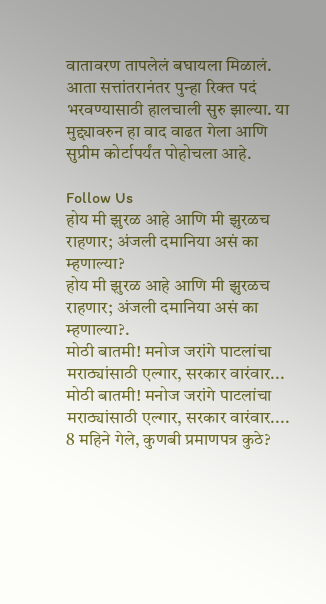वातावरण तापलेलं बघायला मिळालं. आता सत्तांतरानंतर पुन्हा रिक्त पदं भरवण्यासाठी हालचाली सुरु झाल्या. या मुद्द्यावरुन हा वाद वाढत गेला आणि सुप्रीम कोर्टापर्यंत पोहोचला आहे.

Follow Us
होय मी झुरळ आहे आणि मी झुरळच राहणार; अंजली दमानिया असं का म्हणाल्या?
होय मी झुरळ आहे आणि मी झुरळच राहणार; अंजली दमानिया असं का म्हणाल्या?.
मोठी बातमी! मनोज जरांगे पाटलांचा मराठ्यांसाठी एल्गार, सरकार वारंवार...
मोठी बातमी! मनोज जरांगे पाटलांचा मराठ्यांसाठी एल्गार, सरकार वारंवार....
8 महिने गेले, कुणबी प्रमाणपत्र कुठे?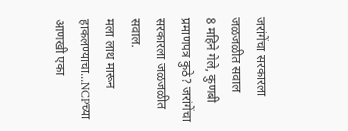जरांगेंचा सरकारला जळजळीत सवाल
8 महिने गेले, कुणबी प्रमाणपत्र कुठे? जरांगेंचा सरकारला जळजळीत सवाल.
मला लाथ मारून हाकलण्याचा...NCPच्या आणखी एका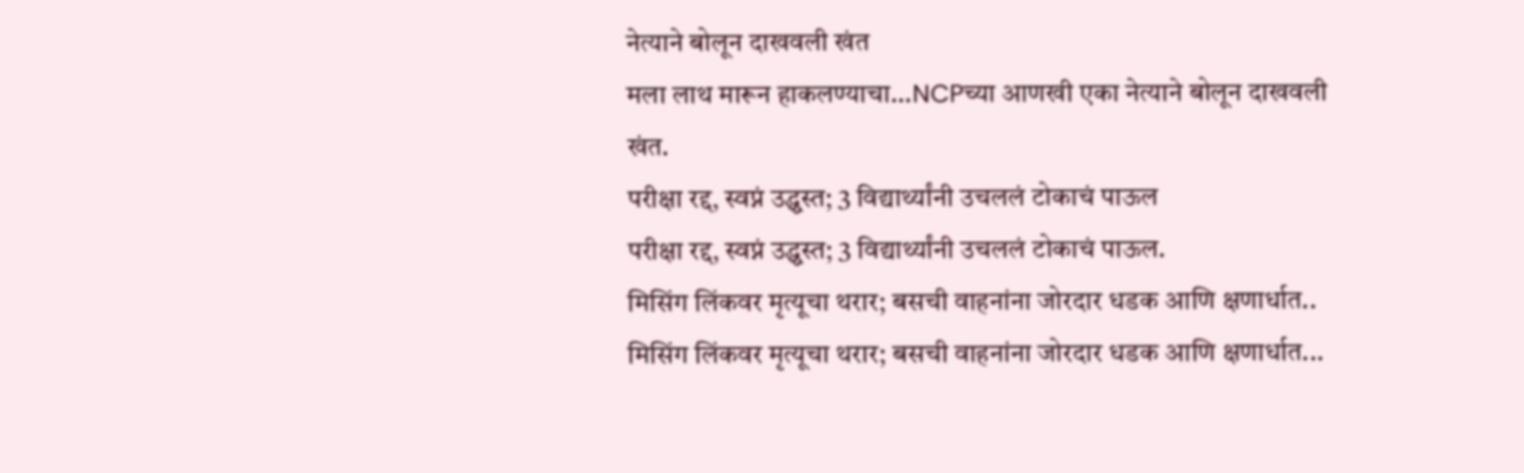नेत्याने बोलून दाखवली खंत
मला लाथ मारून हाकलण्याचा...NCPच्या आणखी एका नेत्याने बोलून दाखवली खंत.
परीक्षा रद्द, स्वप्नं उद्ध्वस्त; 3 विद्यार्थ्यांनी उचललं टोकाचं पाऊल
परीक्षा रद्द, स्वप्नं उद्ध्वस्त; 3 विद्यार्थ्यांनी उचललं टोकाचं पाऊल.
मिसिंग लिंकवर मृत्यूचा थरार; बसची वाहनांना जोरदार धडक आणि क्षणार्धात..
मिसिंग लिंकवर मृत्यूचा थरार; बसची वाहनांना जोरदार धडक आणि क्षणार्धात...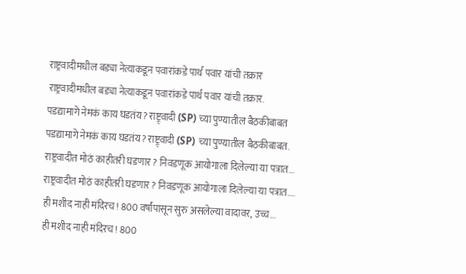राष्ट्रवादीमधील बड्या नेत्याकडून पवारांकडे पार्थ पवार यांची तक्रार
राष्ट्रवादीमधील बड्या नेत्याकडून पवारांकडे पार्थ पवार यांची तक्रार.
पडद्यामागे नेमकं काय घडतंय? राष्ट्र्वादी (SP) च्या पुण्यातील बैठकीबाबत
पडद्यामागे नेमकं काय घडतंय? राष्ट्र्वादी (SP) च्या पुण्यातील बैठकीबाबत.
राष्ट्रवादीत मोठं काहीतरी घडणार? निवडणूक आयोगाला दिलेल्या या पत्रात...
राष्ट्रवादीत मोठं काहीतरी घडणार? निवडणूक आयोगाला दिलेल्या या पत्रात....
ही मशीद नाही मंदिरच! 800 वर्षांपासून सुरु असलेल्या वादावर, उच्च...
ही मशीद नाही मंदिरच! 800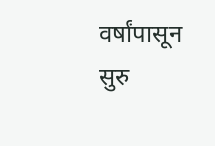वर्षांपासून सुरु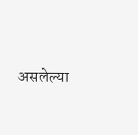असलेल्या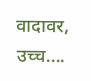वादावर, उच्च....